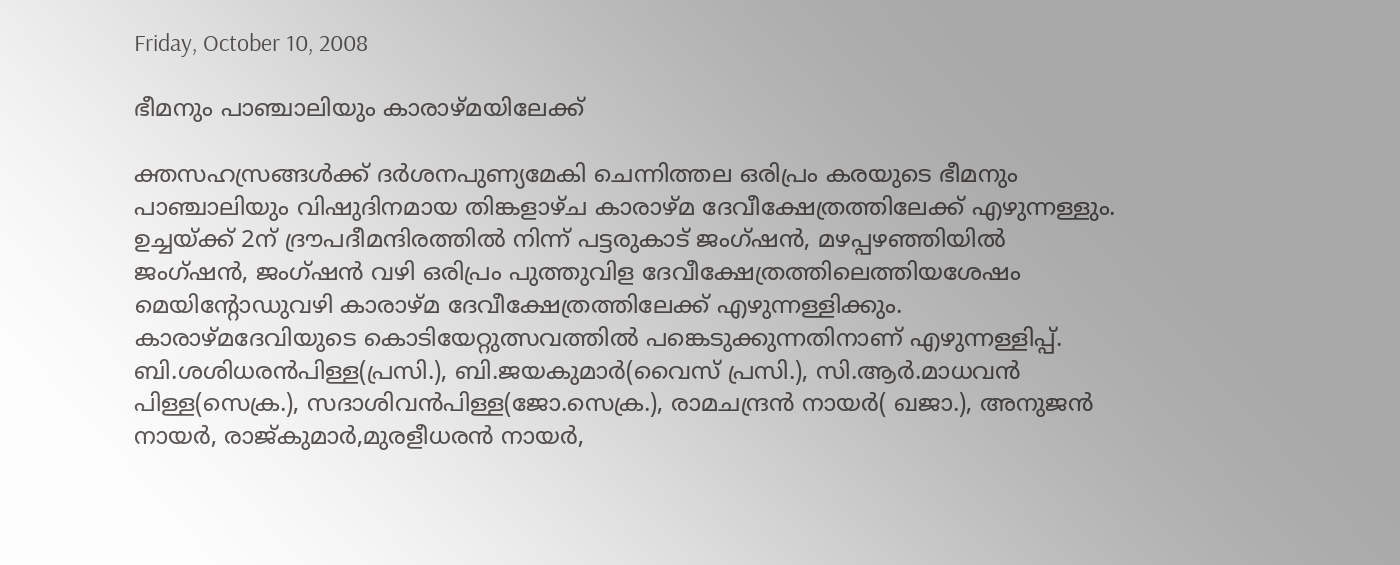Friday, October 10, 2008

ഭീമനും പാഞ്ചാലിയും കാരാഴ്‌മയിലേക്ക്‌

ക്തസഹസ്രങ്ങള്‍ക്ക്‌ ദര്‍ശനപുണ്യമേകി ചെന്നിത്തല ഒരിപ്രം കരയുടെ ഭീമനും പാഞ്ചാലിയും വിഷുദിനമായ തിങ്കളാഴ്‌ച കാരാഴ്‌മ ദേവീക്ഷേത്രത്തിലേക്ക്‌ എഴുന്നള്ളും. ഉച്ചയ്‌ക്ക്‌ 2ന്‌ ദ്രൗപദീമന്ദിരത്തില്‍ നിന്ന്‌ പട്ടരുകാട്‌ ജംഗ്‌ഷന്‍, മഴപ്പഴഞ്ഞിയില്‍ ജംഗ്‌ഷന്‍, ജംഗ്‌ഷന്‍ വഴി ഒരിപ്രം പുത്തുവിള ദേവീക്ഷേത്രത്തിലെത്തിയശേഷം മെയിന്റോഡുവഴി കാരാഴ്‌മ ദേവീക്ഷേത്രത്തിലേക്ക്‌ എഴുന്നള്ളിക്കും. കാരാഴ്‌മദേവിയുടെ കൊടിയേറ്റുത്സവത്തില്‍ പങ്കെടുക്കുന്നതിനാണ്‌ എഴുന്നള്ളിപ്പ്‌. ബി.ശശിധരന്‍പിള്ള(പ്രസി.), ബി.ജയകുമാര്‍(വൈസ്‌ പ്രസി.), സി.ആര്‍.മാധവന്‍ പിള്ള(സെക്ര.), സദാശിവന്‍പിള്ള(ജോ.സെക്ര.), രാമചന്ദ്രന്‍ നായര്‍( ഖജാ.), അനുജന്‍ നായര്‍, രാജ്‌കുമാര്‍,മുരളീധരന്‍ നായര്‍,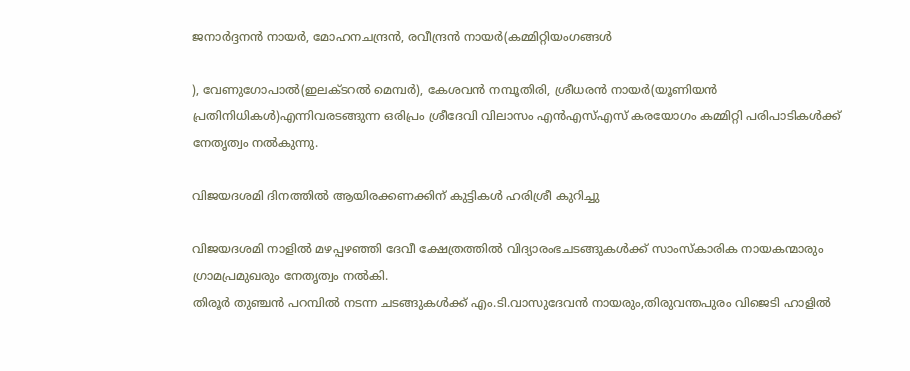ജനാര്‍ദ്ദനന്‍ നായര്‍, മോഹനചന്ദ്രന്‍, രവീന്ദ്രന്‍ നായര്‍(കമ്മിറ്റിയംഗങ്ങള്‍

), വേണുഗോപാല്‍(ഇലക്ടറല്‍ മെമ്പര്‍), കേശവന്‍ നമ്പൂതിരി, ശ്രീധരന്‍ നായര്‍(യൂണിയന്‍ പ്രതിനിധികള്‍)എന്നിവരടങ്ങുന്ന ഒരിപ്രം ശ്രീദേവി വിലാസം എന്‍എസ്‌എസ്‌ കരയോഗം കമ്മിറ്റി പരിപാടികള്‍ക്ക്‌ നേതൃത്വം നല്‍കുന്നു.

വിജയദശമി ദിനത്തില്‍ ആയിരക്കണക്കിന് കുട്ടികള്‍ ഹരിശ്രീ കുറിച്ചു

വിജയദശമി നാളില്‍ മഴപ്പഴഞ്ഞി ദേവീ ക്ഷേത്രത്തില്‍ വിദ്യാരംഭചടങ്ങുകള്‍ക്ക് സാംസ്കാരിക നായകന്മാരും ഗ്രാമപ്രമുഖരും നേതൃത്വം നല്‍കി.
തിരൂര്‍ തുഞ്ചന്‍ പറമ്പില്‍ നടന്ന ചടങ്ങുകള്‍ക്ക് എം.ടി.വാസുദേവന്‍ നായരും,തിരുവന്തപുരം വിജെടി ഹാളില്‍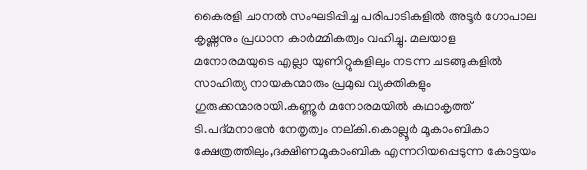കൈരളി ചാനല്‍ സംഘടിപ്പിച്ച പരിപാടികളില്‍ അടൂര്‍ ഗോപാല കൃഷ്ണനും പ്രധാന കാര്‍മ്മികത്വം വഹിച്ചു. മലയാള മനോരമയുടെ എല്ലാ യുണിറ്റുകളിലും നടന്ന ചടങ്ങുകളില്‍ സാഹിത്യ നായകന്മാരും പ്രമുഖ വ്യക്തികളും ഗുരുക്കന്മാരായി.കണ്ണൂര്‍ മനോരമയില്‍ കഥാകൃത്ത് ടി.പദ്മനാഭന്‍ നേതൃത്വം നല്കി.കൊല്ലൂര്‍ മൂകാംബികാ ക്ഷേത്രത്തിലും,ദക്ഷിണമൂകാംബിക എന്നറിയപ്പെടുന്ന കോട്ടയം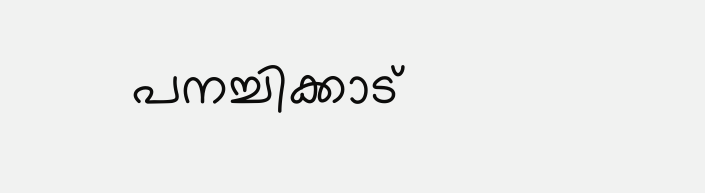പനച്ചിക്കാട്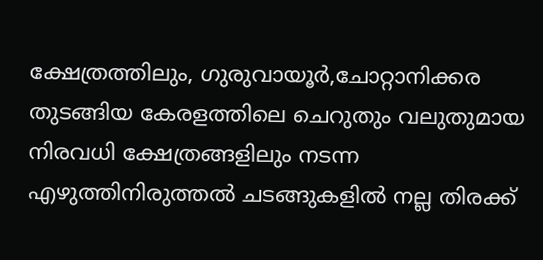ക്ഷേത്രത്തിലും, ഗുരുവായൂര്‍,ചോറ്റാനിക്കര തുടങ്ങിയ കേരളത്തിലെ ചെറുതും വലുതുമായ നിരവധി ക്ഷേത്രങ്ങളിലും നടന്ന എഴുത്തിനിരുത്തല്‍ ചടങ്ങുകളില്‍ നല്ല തിരക്ക്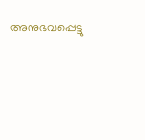അനുഭവപ്പെട്ടു